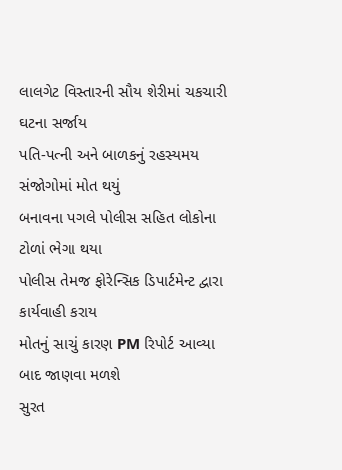લાલગેટ વિસ્તારની સૌય શેરીમાં ચકચારી ઘટના સર્જાય
પતિ-પત્ની અને બાળકનું રહસ્યમય સંજોગોમાં મોત થયું
બનાવના પગલે પોલીસ સહિત લોકોના ટોળાં ભેગા થયા
પોલીસ તેમજ ફોરેન્સિક ડિપાર્ટમેન્ટ દ્વારા કાર્યવાહી કરાય
મોતનું સાચું કારણ PM રિપોર્ટ આવ્યા બાદ જાણવા મળશે
સુરત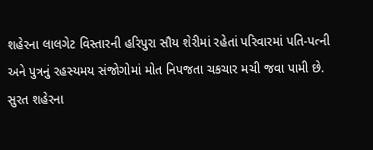શહેરના લાલગેટ વિસ્તારની હરિપુરા સૌય શેરીમાં રહેતાં પરિવારમાં પતિ-પત્ની અને પુત્રનું રહસ્યમય સંજોગોમાં મોત નિપજતા ચકચાર મચી જવા પામી છે.
સુરત શહેરના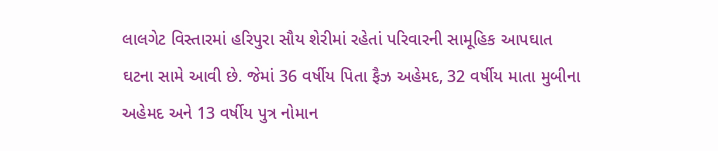લાલગેટ વિસ્તારમાં હરિપુરા સૌય શેરીમાં રહેતાં પરિવારની સામૂહિક આપઘાત ઘટના સામે આવી છે. જેમાં 36 વર્ષીય પિતા ફૈઝ અહેમદ, 32 વર્ષીય માતા મુબીના અહેમદ અને 13 વર્ષીય પુત્ર નોમાન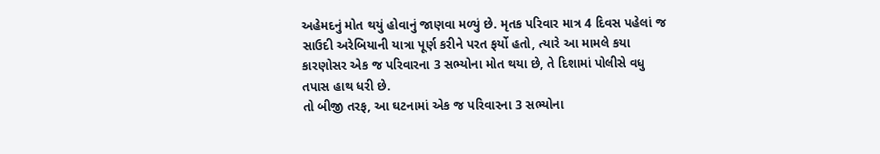અહેમદનું મોત થયું હોવાનું જાણવા મળ્યું છે. મૃતક પરિવાર માત્ર 4 દિવસ પહેલાં જ સાઉદી અરેબિયાની યાત્રા પૂર્ણ કરીને પરત ફર્યો હતો, ત્યારે આ મામલે કયા કારણોસર એક જ પરિવારના 3 સભ્યોના મોત થયા છે, તે દિશામાં પોલીસે વધુ તપાસ હાથ ધરી છે.
તો બીજી તરફ, આ ઘટનામાં એક જ પરિવારના 3 સભ્યોના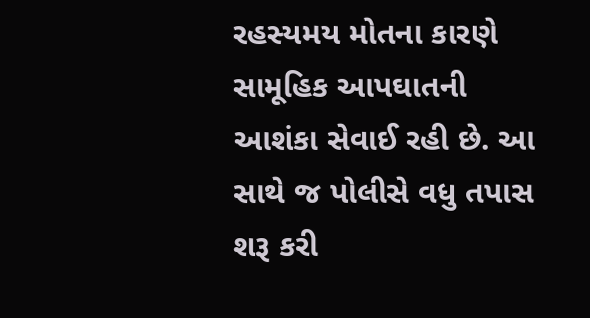રહસ્યમય મોતના કારણે સામૂહિક આપઘાતની આશંકા સેવાઈ રહી છે. આ સાથે જ પોલીસે વધુ તપાસ શરૂ કરી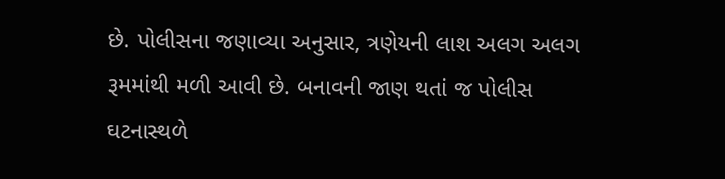છે. પોલીસના જણાવ્યા અનુસાર, ત્રણેયની લાશ અલગ અલગ રૂમમાંથી મળી આવી છે. બનાવની જાણ થતાં જ પોલીસ ઘટનાસ્થળે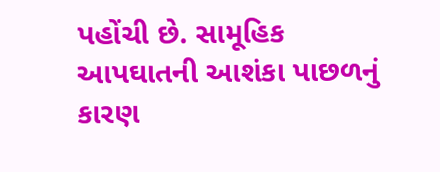પહોંચી છે. સામૂહિક આપઘાતની આશંકા પાછળનું કારણ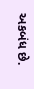અકબંધ છે.